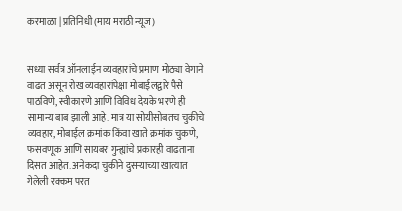करमाळा | प्रतिनिधी (माय मराठी न्यूज)


सध्या सर्वत्र ऑनलाईन व्यवहारांचे प्रमाण मोठ्या वेगाने वाढत असून रोख व्यवहारांपेक्षा मोबाईलद्वारे पैसे पाठविणे, स्वीकारणे आणि विविध देयके भरणे ही सामान्य बाब झाली आहे. मात्र या सोयीसोबतच चुकीचे व्यवहार, मोबाईल क्रमांक किंवा खाते क्रमांक चुकणे, फसवणूक आणि सायबर गुन्ह्यांचे प्रकारही वाढताना दिसत आहेत. अनेकदा चुकीने दुसऱ्याच्या खात्यात गेलेली रक्कम परत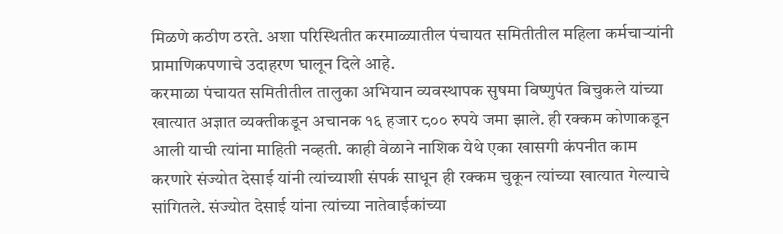मिळणे कठीण ठरते. अशा परिस्थितीत करमाळ्यातील पंचायत समितीतील महिला कर्मचाऱ्यांनी प्रामाणिकपणाचे उदाहरण घालून दिले आहे.
करमाळा पंचायत समितीतील तालुका अभियान व्यवस्थापक सुषमा विष्णुपंत बिचुकले यांच्या खात्यात अज्ञात व्यक्तीकडून अचानक १६ हजार ८०० रुपये जमा झाले. ही रक्कम कोणाकडून आली याची त्यांना माहिती नव्हती. काही वेळाने नाशिक येथे एका खासगी कंपनीत काम करणारे संज्योत देसाई यांनी त्यांच्याशी संपर्क साधून ही रक्कम चुकून त्यांच्या खात्यात गेल्याचे सांगितले. संज्योत देसाई यांना त्यांच्या नातेवाईकांच्या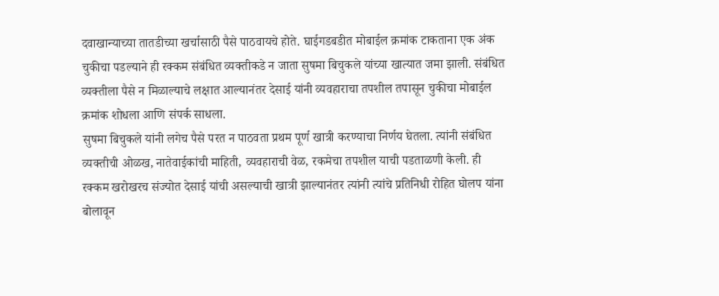दवाखान्याच्या तातडीच्या खर्चासाठी पैसे पाठवायचे होते. घाईगडबडीत मोबाईल क्रमांक टाकताना एक अंक चुकीचा पडल्याने ही रक्कम संबंधित व्यक्तीकडे न जाता सुषमा बिचुकले यांच्या खात्यात जमा झाली. संबंधित व्यक्तीला पैसे न मिळाल्याचे लक्षात आल्यानंतर देसाई यांनी व्यवहाराचा तपशील तपासून चुकीचा मोबाईल क्रमांक शोधला आणि संपर्क साधला.
सुषमा बिचुकले यांनी लगेच पैसे परत न पाठवता प्रथम पूर्ण खात्री करण्याचा निर्णय घेतला. त्यांनी संबंधित व्यक्तीची ओळख, नातेवाईकांची माहिती, व्यवहाराची वेळ, रकमेचा तपशील याची पडताळणी केली. ही रक्कम खरोखरच संज्योत देसाई यांची असल्याची खात्री झाल्यानंतर त्यांनी त्यांचे प्रतिनिधी रोहित घोलप यांना बोलावून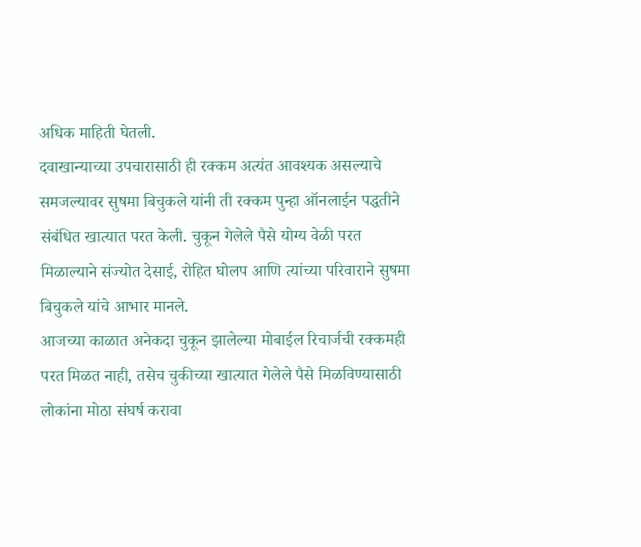अधिक माहिती घेतली.
दवाखान्याच्या उपचारासाठी ही रक्कम अत्यंत आवश्यक असल्याचे समजल्यावर सुषमा बिचुकले यांनी ती रक्कम पुन्हा ऑनलाईन पद्धतीने संबंधित खात्यात परत केली. चुकून गेलेले पैसे योग्य वेळी परत मिळाल्याने संज्योत देसाई, रोहित घोलप आणि त्यांच्या परिवाराने सुषमा बिचुकले यांचे आभार मानले.
आजच्या काळात अनेकदा चुकून झालेल्या मोबाईल रिचार्जची रक्कमही परत मिळत नाही, तसेच चुकीच्या खात्यात गेलेले पैसे मिळविण्यासाठी लोकांना मोठा संघर्ष करावा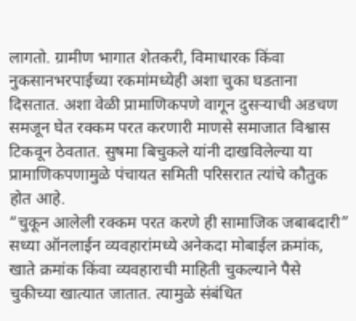लागतो. ग्रामीण भागात शेतकरी, विमाधारक किंवा नुकसानभरपाईच्या रकमांमध्येही अशा चुका घडताना दिसतात. अशा वेळी प्रामाणिकपणे वागून दुसऱ्याची अडचण समजून घेत रक्कम परत करणारी माणसे समाजात विश्वास टिकवून ठेवतात. सुषमा बिचुकले यांनी दाखविलेल्या या प्रामाणिकपणामुळे पंचायत समिती परिसरात त्यांचे कौतुक होत आहे.
“चुकून आलेली रक्कम परत करणे ही सामाजिक जबाबदारी”
सध्या ऑनलाईन व्यवहारांमध्ये अनेकदा मोबाईल क्रमांक, खाते क्रमांक किंवा व्यवहाराची माहिती चुकल्याने पैसे चुकीच्या खात्यात जातात. त्यामुळे संबंधित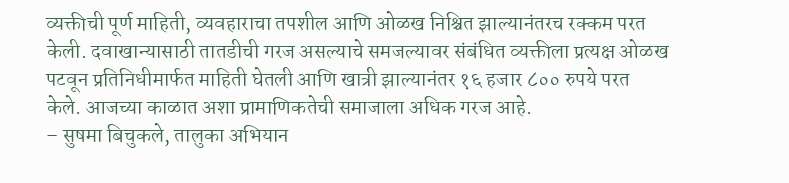व्यक्तीची पूर्ण माहिती, व्यवहाराचा तपशील आणि ओळख निश्चित झाल्यानंतरच रक्कम परत केली. दवाखान्यासाठी तातडीची गरज असल्याचे समजल्यावर संबंधित व्यक्तीला प्रत्यक्ष ओळख पटवून प्रतिनिधीमार्फत माहिती घेतली आणि खात्री झाल्यानंतर १६ हजार ८०० रुपये परत केले. आजच्या काळात अशा प्रामाणिकतेची समाजाला अधिक गरज आहे.
– सुषमा बिचुकले, तालुका अभियान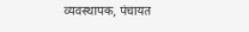व्यवस्थापक, पंचायत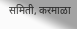समिती, करमाळा